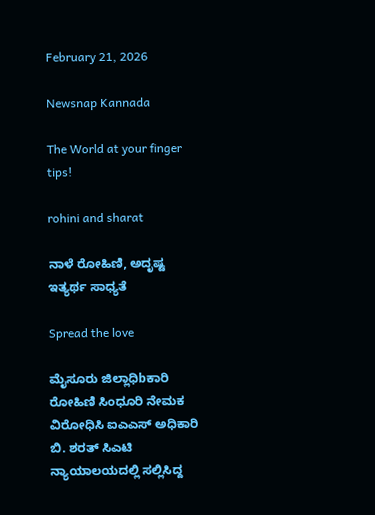February 21, 2026

Newsnap Kannada

The World at your finger tips!

rohini and sharat

ನಾಳೆ ರೋಹಿಣಿ‌, ಅದೃಷ್ಟ ಇತ್ಯರ್ಥ ಸಾಧ್ಯತೆ

Spread the love

ಮೈಸೂರು ಜಿಲ್ಲಾಧಿbಕಾರಿ ರೋಹಿಣಿ ಸಿಂಧೂರಿ ನೇಮಕ ವಿರೋಧಿಸಿ ಐಎಎಸ್ ಅಧಿಕಾರಿ ಬಿ. ಶರತ್ ಸಿಎಟಿ ನ್ಯಾಯಾಲಯದಲ್ಲಿ ಸಲ್ಲಿಸಿದ್ದ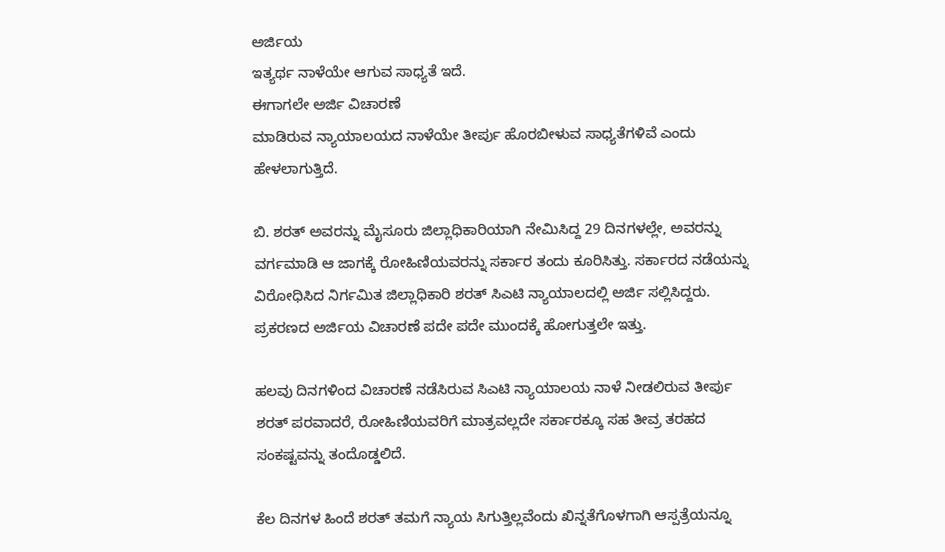ಅರ್ಜಿಯ
ಇತ್ಯರ್ಥ ನಾಳೆಯೇ ಆಗುವ ಸಾಧ್ಯತೆ ಇದೆ.
ಈಗಾಗಲೇ ಅರ್ಜಿ ವಿಚಾರಣೆ
ಮಾಡಿರುವ ನ್ಯಾಯಾಲಯದ ನಾಳೆಯೇ ತೀರ್ಪು ಹೊರಬೀಳುವ ಸಾಧ್ಯತೆಗಳಿವೆ ಎಂದು‌ ಹೇಳಲಾಗುತ್ತಿದೆ.

ಬಿ. ಶರತ್ ಅವರನ್ನು ಮೈಸೂರು ಜಿಲ್ಲಾಧಿಕಾರಿಯಾಗಿ ನೇಮಿಸಿದ್ದ 29 ದಿನಗಳಲ್ಲೇ, ಅವರನ್ನು ವರ್ಗ‌ಮಾಡಿ‌ ಆ ಜಾಗಕ್ಕೆ ರೋಹಿಣಿಯವರನ್ನು ಸರ್ಕಾರ ತಂದು ಕೂರಿಸಿತ್ತು. ಸರ್ಕಾರದ ನಡೆಯನ್ನು ವಿರೋಧಿಸಿದ ನಿರ್ಗಮಿತ ಜಿಲ್ಲಾಧಿಕಾರಿ ಶರತ್ ಸಿಎಟಿ‌ ನ್ಯಾಯಾಲದಲ್ಲಿ‌ ಅರ್ಜಿ‌ ಸಲ್ಲಿಸಿದ್ದರು. ಪ್ರಕರಣದ ಅರ್ಜಿಯ ವಿಚಾರಣೆ ಪದೇ ಪದೇ ಮುಂದಕ್ಕೆ ಹೋಗುತ್ತಲೇ ಇತ್ತು.

ಹಲವು ದಿನಗಳಿಂದ ವಿಚಾರಣೆ ನಡೆಸಿರುವ ಸಿಎಟಿ ನ್ಯಾಯಾಲಯ ನಾಳೆ ನೀಡಲಿರುವ ತೀರ್ಪು ಶರತ್ ಪರವಾದರೆ, ರೋಹಿಣಿಯವರಿಗೆ ಮಾತ್ರವಲ್ಲದೇ ಸರ್ಕಾರಕ್ಕೂ ಸಹ ತೀವ್ರ ತರಹದ ಸಂಕಷ್ಟವನ್ನು ತಂದೊಡ್ಡಲಿದೆ.

ಕೆಲ ದಿನಗಳ ಹಿಂದೆ ಶರತ್ ತಮಗೆ ನ್ಯಾಯ ಸಿಗುತ್ತಿಲ್ಲವೆಂದು‌ ಖಿನ್ನತೆಗೊಳಗಾಗಿ‌ ಆಸ್ಪತ್ರೆಯನ್ನೂ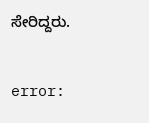ಸೇರಿದ್ದರು.

error: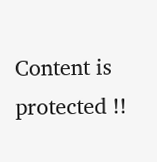Content is protected !!